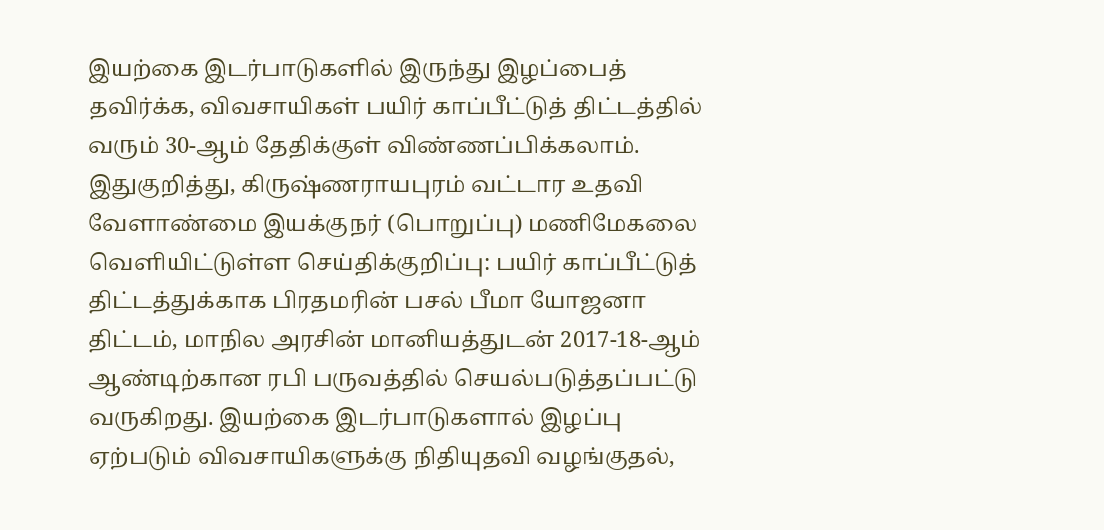இயற்கை இடர்பாடுகளில் இருந்து இழப்பைத் தவிர்க்க, விவசாயிகள் பயிர் காப்பீட்டுத் திட்டத்தில் வரும் 30-ஆம் தேதிக்குள் விண்ணப்பிக்கலாம்.
இதுகுறித்து, கிருஷ்ணராயபுரம் வட்டார உதவி வேளாண்மை இயக்குநர் (பொறுப்பு) மணிமேகலை வெளியிட்டுள்ள செய்திக்குறிப்பு: பயிர் காப்பீட்டுத் திட்டத்துக்காக பிரதமரின் பசல் பீமா யோஜனா திட்டம், மாநில அரசின் மானியத்துடன் 2017-18-ஆம் ஆண்டிற்கான ரபி பருவத்தில் செயல்படுத்தப்பட்டு வருகிறது. இயற்கை இடர்பாடுகளால் இழப்பு ஏற்படும் விவசாயிகளுக்கு நிதியுதவி வழங்குதல்,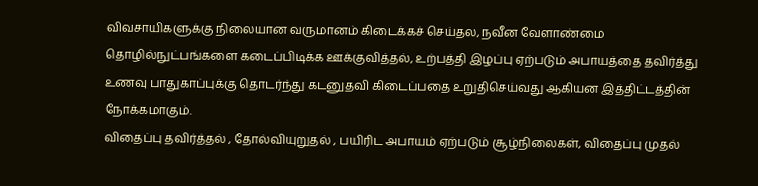விவசாயிகளுக்கு நிலையான வருமானம் கிடைக்கச் செய்தல, நவீன வேளாண்மை தொழில்நுட்பங்களை கடைப்பிடிக்க ஊக்குவித்தல், உற்பத்தி இழப்பு ஏற்படும் அபாயத்தை தவிர்த்து உணவு பாதுகாப்புக்கு தொடர்ந்து கடனுதவி கிடைப்பதை உறுதிசெய்வது ஆகியன இத்திட்டத்தின் நோக்கமாகும்.
விதைப்பு தவிர்த்தல் , தோல்வியுறுதல் , பயிரிட அபாயம் ஏற்படும் சூழ்நிலைகள், விதைப்பு முதல்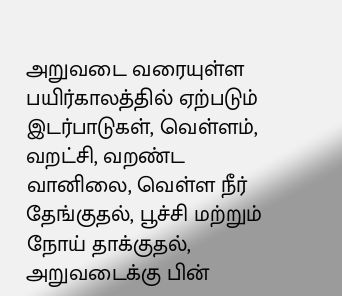அறுவடை வரையுள்ள பயிர்காலத்தில் ஏற்படும் இடர்பாடுகள், வெள்ளம், வறட்சி, வறண்ட வானிலை, வெள்ள நீர் தேங்குதல், பூச்சி மற்றும் நோய் தாக்குதல், அறுவடைக்கு பின்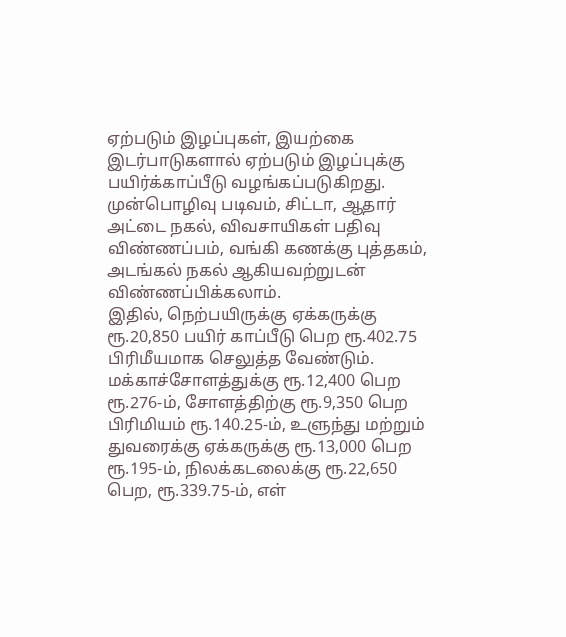ஏற்படும் இழப்புகள், இயற்கை இடர்பாடுகளால் ஏற்படும் இழப்புக்கு பயிர்க்காப்பீடு வழங்கப்படுகிறது.
முன்பொழிவு படிவம், சிட்டா, ஆதார் அட்டை நகல், விவசாயிகள் பதிவு விண்ணப்பம், வங்கி கணக்கு புத்தகம், அடங்கல் நகல் ஆகியவற்றுடன் விண்ணப்பிக்கலாம்.
இதில், நெற்பயிருக்கு ஏக்கருக்கு ரூ.20,850 பயிர் காப்பீடு பெற ரூ.402.75 பிரிமீயமாக செலுத்த வேண்டும். மக்காச்சோளத்துக்கு ரூ.12,400 பெற ரூ.276-ம், சோளத்திற்கு ரூ.9,350 பெற பிரிமியம் ரூ.140.25-ம், உளுந்து மற்றும் துவரைக்கு ஏக்கருக்கு ரூ.13,000 பெற ரூ.195-ம், நிலக்கடலைக்கு ரூ.22,650 பெற, ரூ.339.75-ம், எள்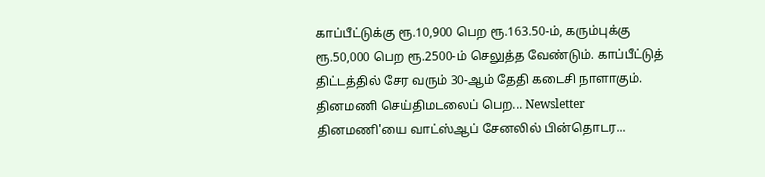காப்பீட்டுக்கு ரூ.10,900 பெற ரூ.163.50-ம், கரும்புக்கு ரூ.50,000 பெற ரூ.2500-ம் செலுத்த வேண்டும். காப்பீட்டுத் திட்டத்தில் சேர வரும் 30-ஆம் தேதி கடைசி நாளாகும்.
தினமணி செய்திமடலைப் பெற... Newsletter
தினமணி'யை வாட்ஸ்ஆப் சேனலில் பின்தொடர...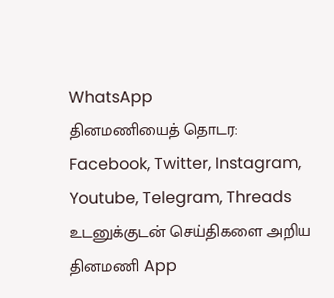WhatsApp
தினமணியைத் தொடர: Facebook, Twitter, Instagram, Youtube, Telegram, Threads
உடனுக்குடன் செய்திகளை அறிய தினமணி App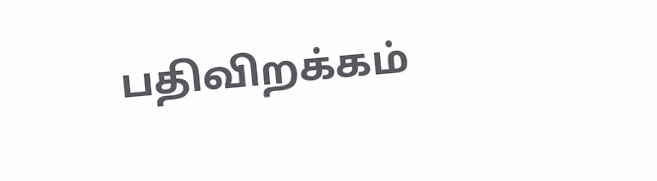பதிவிறக்கம்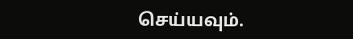செய்யவும்.